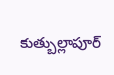కుత్బుల్లాపూర్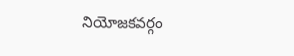నియోజకవర్గం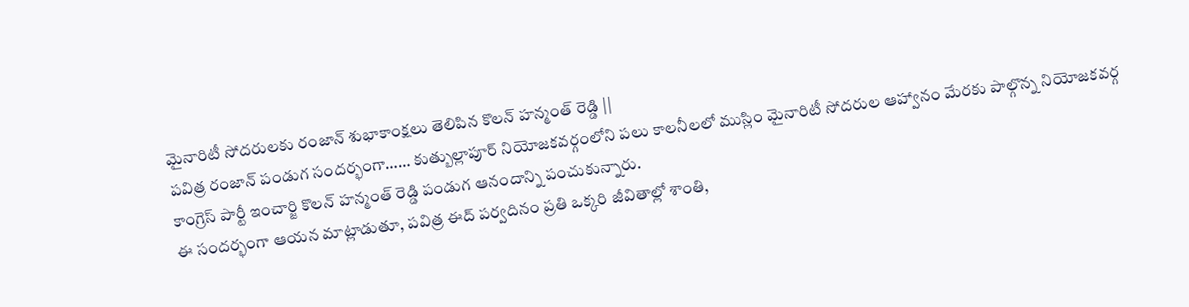మైనారిటీ సోదరులకు రంజాన్ శుభాకాంక్షలు తెలిపిన కొలన్ హన్మంత్ రెడ్డి ||
పవిత్ర రంజాన్ పండుగ సందర్భంగా…… కుత్బుల్లాపూర్ నియోజకవర్గంలోని పలు కాలనీలలో ముస్లిం మైనారిటీ సోదరుల ఆహ్వానం మేరకు పాల్గొన్న నియోజకవర్గ కాంగ్రెస్ పార్టీ ఇంచార్జి కొలన్ హన్మంత్ రెడ్డి పండుగ ఆనందాన్ని పంచుకున్నారు.
ఈ సందర్భంగా ఆయన మాట్లాడుతూ, పవిత్ర ఈద్ పర్వదినం ప్రతి ఒక్కరి జీవితాల్లో శాంతి,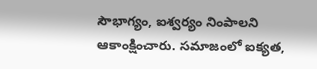సౌభాగ్యం, ఐశ్వర్యం నింపాలని ఆకాంక్షించారు. సమాజంలో ఐక్యత,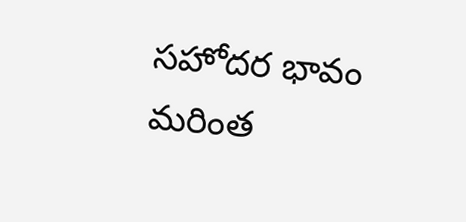సహోదర భావం మరింత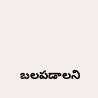బలపడాలని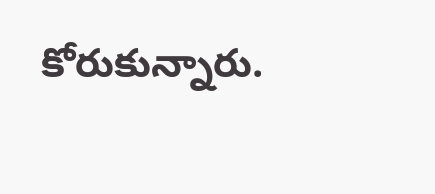కోరుకున్నారు.